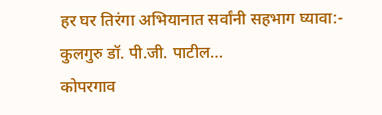हर घर तिरंगा अभियानात सर्वांनी सहभाग घ्यावा:- कुलगुरु डॉ. पी.जी. पाटील…
कोपरगाव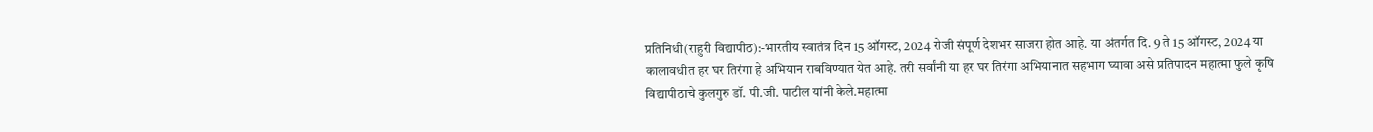प्रतिनिधी(राहुरी विद्यापीठ):-भारतीय स्वातंत्र दिन 15 ऑगस्ट, 2024 रोजी संपूर्ण देशभर साजरा होत आहे. या अंतर्गत दि. 9 ते 15 ऑगस्ट, 2024 या कालावधीत हर घर तिरंगा हे अभियान राबविण्यात येत आहे. तरी सर्वांनी या हर घर तिरंगा अभियानात सहभाग घ्यावा असे प्रतिपादन महात्मा फुले कृषि विद्यापीठाचे कुलगुरु डॉ. पी.जी. पाटील यांनी केले.महात्मा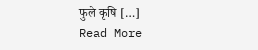फुले कृषि […]
Read More